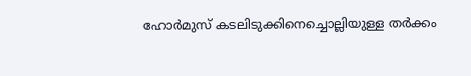ഹോർമുസ് കടലിടുക്കിനെച്ചൊല്ലിയുള്ള തർക്കം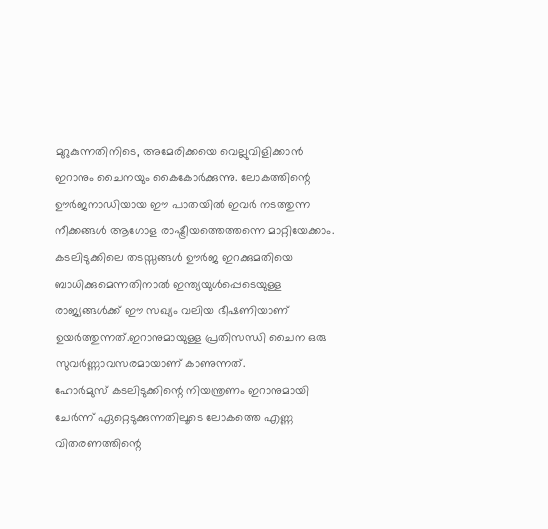മുറുകുന്നതിനിടെ, അമേരിക്കയെ വെല്ലുവിളിക്കാൻ ഇറാനും ചൈനയും കൈകോർക്കുന്നു. ലോകത്തിന്റെ ഊർജനാഡിയായ ഈ പാതയിൽ ഇവർ നടത്തുന്ന നീക്കങ്ങൾ ആഗോള രാഷ്ട്രീയത്തെത്തന്നെ മാറ്റിയേക്കാം.
കടലിടുക്കിലെ തടസ്സങ്ങൾ ഊർജ ഇറക്കുമതിയെ ബാധിക്കുമെന്നതിനാൽ ഇന്ത്യയുൾപ്പെടെയുള്ള രാജ്യങ്ങൾക്ക് ഈ സഖ്യം വലിയ ഭീഷണിയാണ് ഉയർത്തുന്നത്.ഇറാനുമായുള്ള പ്രതിസന്ധി ചൈന ഒരു സുവർണ്ണാവസരമായാണ് കാണുന്നത്.
ഹോർമുസ് കടലിടുക്കിന്റെ നിയന്ത്രണം ഇറാനുമായി ചേർന്ന് ഏറ്റെടുക്കുന്നതിലൂടെ ലോകത്തെ എണ്ണ വിതരണത്തിന്റെ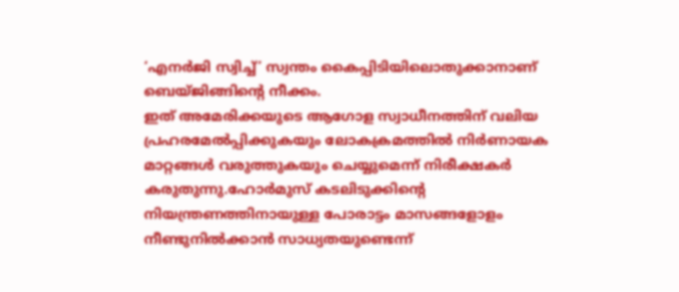‘എനർജി സ്വിച്ച്’ സ്വന്തം കൈപ്പിടിയിലൊതുക്കാനാണ് ബെയ്ജിങ്ങിന്റെ നീക്കം.
ഇത് അമേരിക്കയുടെ ആഗോള സ്വാധീനത്തിന് വലിയ പ്രഹരമേൽപ്പിക്കുകയും ലോകക്രമത്തിൽ നിർണായക മാറ്റങ്ങൾ വരുത്തുകയും ചെയ്യുമെന്ന് നിരീക്ഷകർ കരുതുന്നു.ഹോർമുസ് കടലിടുക്കിന്റെ നിയന്ത്രണത്തിനായുള്ള പോരാട്ടം മാസങ്ങളോളം നീണ്ടുനിൽക്കാൻ സാധ്യതയുണ്ടെന്ന്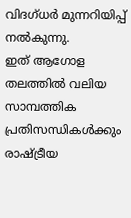വിദഗ്ധർ മുന്നറിയിപ്പ് നൽകുന്നു.
ഇത് ആഗോള തലത്തിൽ വലിയ സാമ്പത്തിക പ്രതിസന്ധികൾക്കും രാഷ്ട്രീയ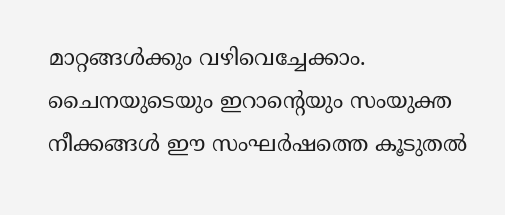മാറ്റങ്ങൾക്കും വഴിവെച്ചേക്കാം. ചൈനയുടെയും ഇറാന്റെയും സംയുക്ത നീക്കങ്ങൾ ഈ സംഘർഷത്തെ കൂടുതൽ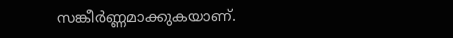സങ്കീർണ്ണമാക്കുകയാണ്.